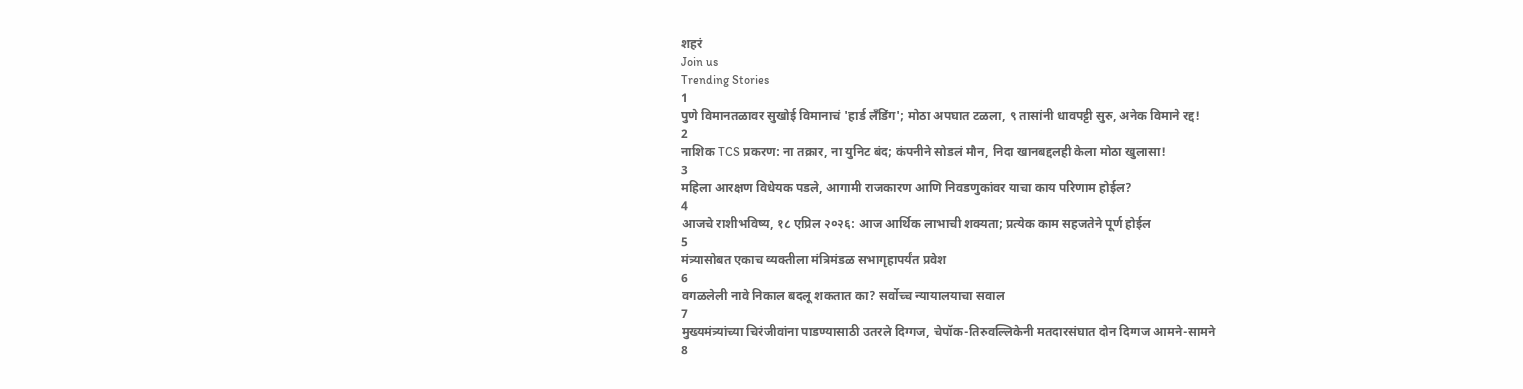शहरं
Join us
Trending Stories
1
पुणे विमानतळावर सुखोई विमानाचं 'हार्ड लँडिंग'; मोठा अपघात टळला, ९ तासांनी धावपट्टी सुरु, अनेक विमाने रद्द!
2
नाशिक TCS प्रकरण: ना तक्रार, ना युनिट बंद; कंपनीने सोडलं मौन, निदा खानबद्दलही केला मोठा खुलासा!
3
महिला आरक्षण विधेयक पडले, आगामी राजकारण आणि निवडणुकांवर याचा काय परिणाम होईल?
4
आजचे राशीभविष्य, १८ एप्रिल २०२६: आज आर्थिक लाभाची शक्यता; प्रत्येक काम सहजतेने पूर्ण होईल
5
मंत्र्यासोबत एकाच व्यक्तीला मंत्रिमंडळ सभागृहापर्यंत प्रवेश
6
वगळलेली नावे निकाल बदलू शकतात का? सर्वोच्च न्यायालयाचा सवाल
7
मुख्यमंत्र्यांच्या चिरंजीवांना पाडण्यासाठी उतरले दिग्गज, चेपॉक-तिरुवल्लिकेनी मतदारसंघात दोन दिग्गज आमने-सामने
8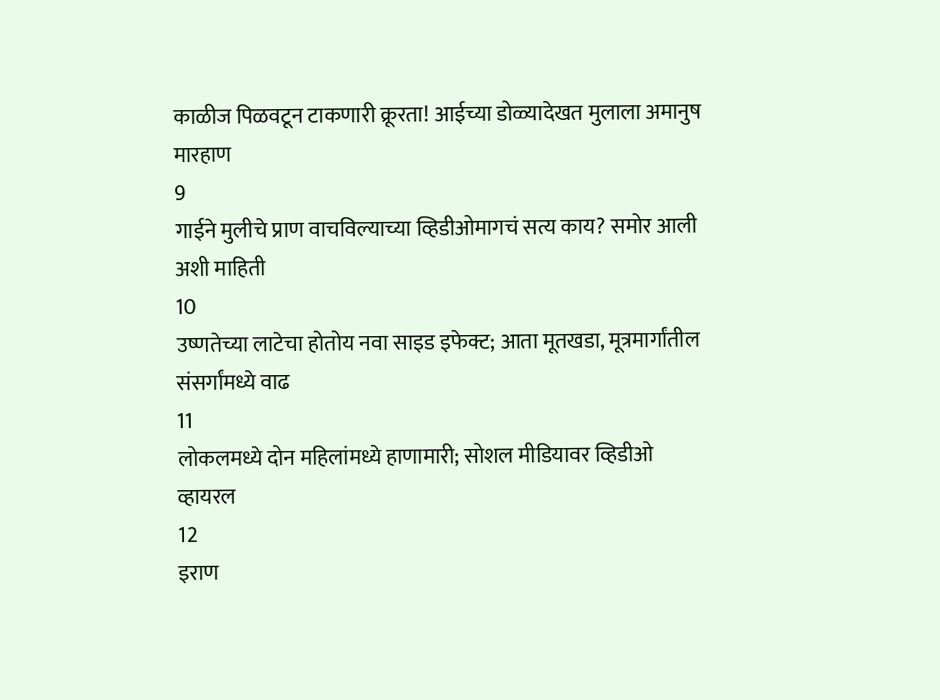काळीज पिळवटून टाकणारी क्रूरता! आईच्या डोळ्यादेखत मुलाला अमानुष मारहाण
9
गाईने मुलीचे प्राण वाचविल्याच्या व्हिडीओमागचं सत्य काय? समोर आली अशी माहिती
10
उष्णतेच्या लाटेचा होतोय नवा साइड इफेक्ट; आता मूतखडा, मूत्रमार्गांतील संसर्गांमध्ये वाढ
11
लोकलमध्ये दोन महिलांमध्ये हाणामारी; सोशल मीडियावर व्हिडीओ व्हायरल
12
इराण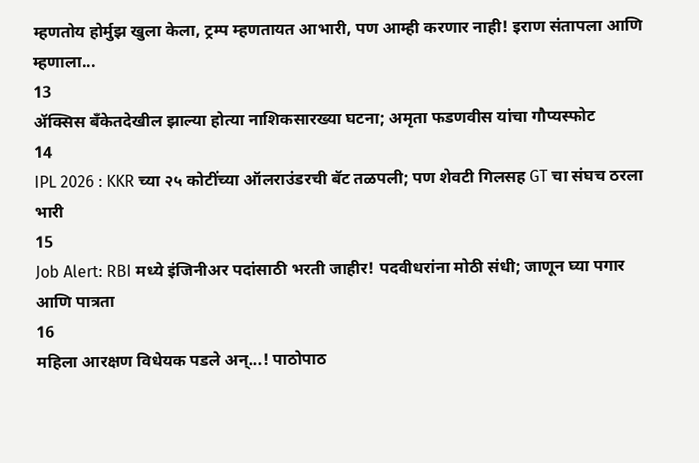म्हणतोय होर्मुझ खुला केला, ट्रम्प म्हणतायत आभारी, पण आम्ही करणार नाही! इराण संतापला आणि म्हणाला...
13
ॲक्सिस बँकेतदेखील झाल्या होत्या नाशिकसारख्या घटना; अमृता फडणवीस यांचा गौप्यस्फोट
14
IPL 2026 : KKR च्या २५ कोटींच्या ऑलराउंडरची बॅट तळपली; पण शेवटी गिलसह GT चा संघच ठरला भारी
15
Job Alert: RBI मध्ये इंजिनीअर पदांसाठी भरती जाहीर! पदवीधरांना मोठी संधी; जाणून घ्या पगार आणि पात्रता
16
महिला आरक्षण विधेयक पडले अन्...! पाठोपाठ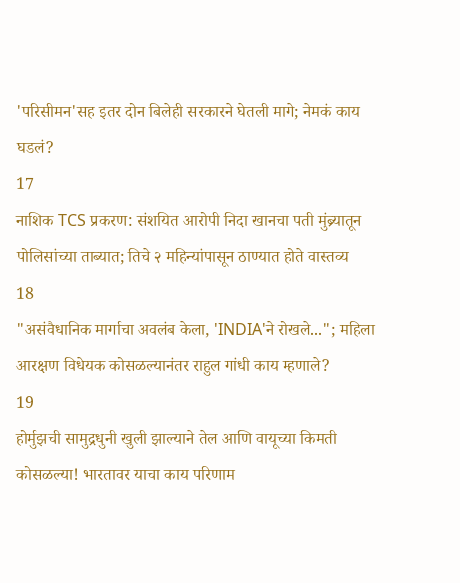'परिसीमन'सह इतर दोन बिलेही सरकारने घेतली मागे; नेमकं काय घडलं?
17
नाशिक TCS प्रकरण: संशयित आरोपी निदा खानचा पती मुंब्र्यातून पोलिसांच्या ताब्यात; तिचे २ महिन्यांपासून ठाण्यात होते वास्तव्य
18
"असंवैधानिक मार्गाचा अवलंब केला, 'INDIA'ने रोखले..."; महिला आरक्षण विधेयक कोसळल्यानंतर राहुल गांधी काय म्हणाले?
19
होर्मुझची सामुद्रधुनी खुली झाल्याने तेल आणि वायूच्या किमती कोसळल्या! भारतावर याचा काय परिणाम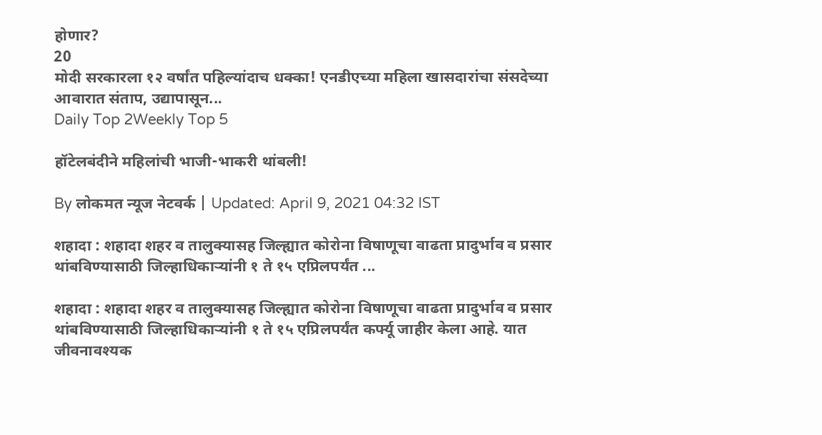होणार?
20
मोदी सरकारला १२ वर्षांत पहिल्यांदाच धक्का! एनडीएच्या महिला खासदारांचा संसदेच्या आवारात संताप, उद्यापासून...
Daily Top 2Weekly Top 5

हॉटेलबंदीने महिलांची भाजी-भाकरी थांबली!

By लोकमत न्यूज नेटवर्क | Updated: April 9, 2021 04:32 IST

शहादा : शहादा शहर व तालुक्यासह जिल्ह्यात कोरोना विषाणूचा वाढता प्रादुर्भाव व प्रसार थांबविण्यासाठी जिल्हाधिकाऱ्यांनी १ ते १५ एप्रिलपर्यंत ...

शहादा : शहादा शहर व तालुक्यासह जिल्ह्यात कोरोना विषाणूचा वाढता प्रादुर्भाव व प्रसार थांबविण्यासाठी जिल्हाधिकाऱ्यांनी १ ते १५ एप्रिलपर्यंत कर्फ्यू जाहीर केला आहे. यात जीवनावश्यक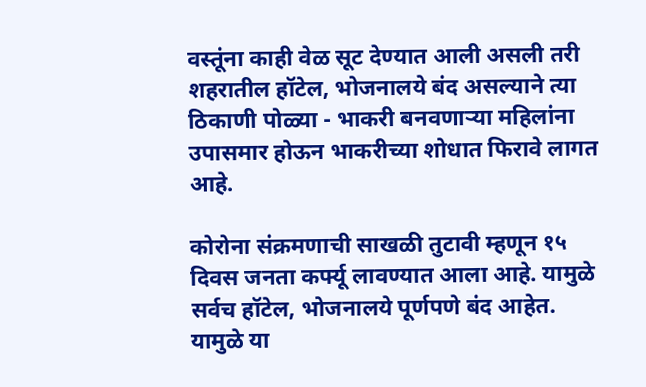वस्तूंना काही वेळ सूट देण्यात आली असली तरी शहरातील हॉटेल, भोजनालये बंद असल्याने त्या ठिकाणी पोळ्या - भाकरी बनवणाऱ्या महिलांना उपासमार होऊन भाकरीच्या शोधात फिरावे लागत आहे.

कोरोना संक्रमणाची साखळी तुटावी म्हणून १५ दिवस जनता कर्फ्यू लावण्यात आला आहे. यामुळे सर्वच हॉटेल, भोजनालये पूर्णपणे बंद आहेत. यामुळे या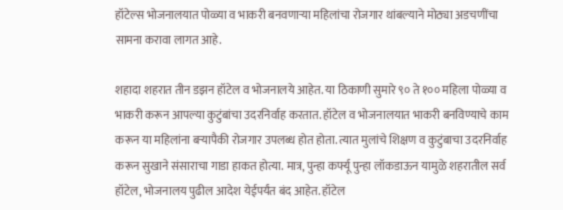हॉटेल्स भोजनालयात पोळ्या व भाकरी बनवणाऱ्या महिलांचा रोजगार थांबल्याने मोठ्या अडचणींचा सामना करावा लागत आहे.

शहादा शहरात तीन डझन हॉटेल व भोजनालये आहेत. या ठिकाणी सुमारे ९० ते १०० महिला पोळ्या व भाकरी करून आपल्या कुटुंबांचा उदरनिर्वाह करतात. हॉटेल व भोजनालयात भाकरी बनविण्याचे काम करून या महिलांना बऱ्यापैकी रोजगार उपलब्ध होत होता. त्यात मुलांचे शिक्षण व कुटुंबाचा उदरनिर्वाह करून सुखाने संसाराचा गाडा हाकत होत्या. मात्र, पुन्हा कर्फ्यू पुन्हा लॉकडाऊन यामुळे शहरातील सर्व हॉटेल, भोजनालय पुढील आदेश येईपर्यंत बंद आहेत. हॉटेल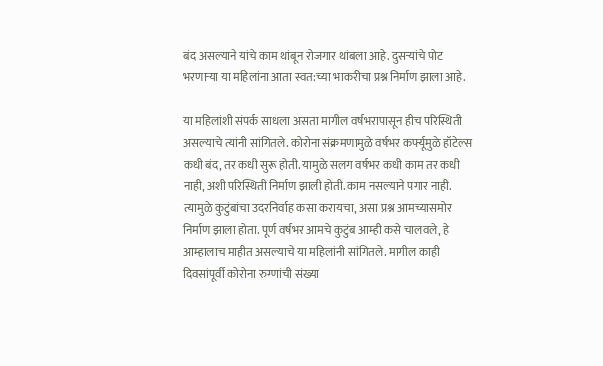बंद असल्याने यांचे काम थांबून रोजगार थांबला आहे. दुसऱ्यांचे पोट भरणाऱ्या या महिलांना आता स्वत:च्या भाकरीचा प्रश्न निर्माण झाला आहे.

या महिलांशी संपर्क साधला असता मागील वर्षभरापासून हीच परिस्थिती असल्याचे त्यांनी सांगितले. कोरोना संक्रमणामुळे वर्षभर कर्फ्यूमुळे हॉटेल्स कधी बंद, तर कधी सुरू होती. यामुळे सलग वर्षभर कधी काम तर कधी नाही, अशी परिस्थिती निर्माण झाली होती. काम नसल्याने पगार नाही. त्यामुळे कुटुंबांचा उदरनिर्वाह कसा करायचा, असा प्रश्न आमच्यासमोर निर्माण झाला होता. पूर्ण वर्षभर आमचे कुटुंब आम्ही कसे चालवले, हे आम्हालाच माहीत असल्याचे या महिलांनी सांगितले. मागील काही दिवसांपूर्वी कोरोना रुग्णांची संख्या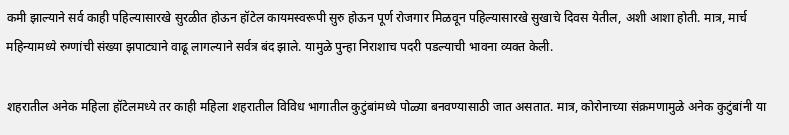कमी झाल्याने सर्व काही पहिल्यासारखे सुरळीत होऊन हॉटेल कायमस्वरूपी सुरु होऊन पूर्ण रोजगार मिळवून पहिल्यासारखे सुखाचे दिवस येतील, अशी आशा होती. मात्र, मार्च महिन्यामध्ये रुग्णांची संख्या झपाट्याने वाढू लागल्याने सर्वत्र बंद झाले. यामुळे पुन्हा निराशाच पदरी पडल्याची भावना व्यक्त केली.

शहरातील अनेक महिला हॉटेलमध्ये तर काही महिला शहरातील विविध भागातील कुटुंबांमध्ये पोळ्या बनवण्यासाठी जात असतात. मात्र, कोरोनाच्या संक्रमणामुळे अनेक कुटुंबांनी या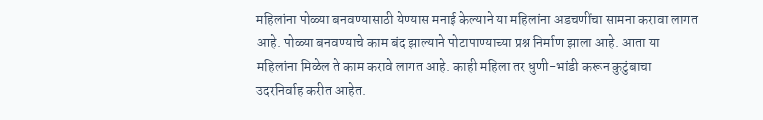महिलांना पोळ्या बनवण्यासाठी येण्यास मनाई केल्याने या महिलांना अडचणींचा सामना करावा लागत आहे. पोळ्या बनवण्याचे काम बंद झाल्याने पोटापाण्याच्या प्रश्न निर्माण झाला आहे. आता या महिलांना मिळेल ते काम करावे लागत आहे. काही महिला तर धुणी-भांडी करून कुटुंबाचा उदरनिर्वाह करीत आहेत.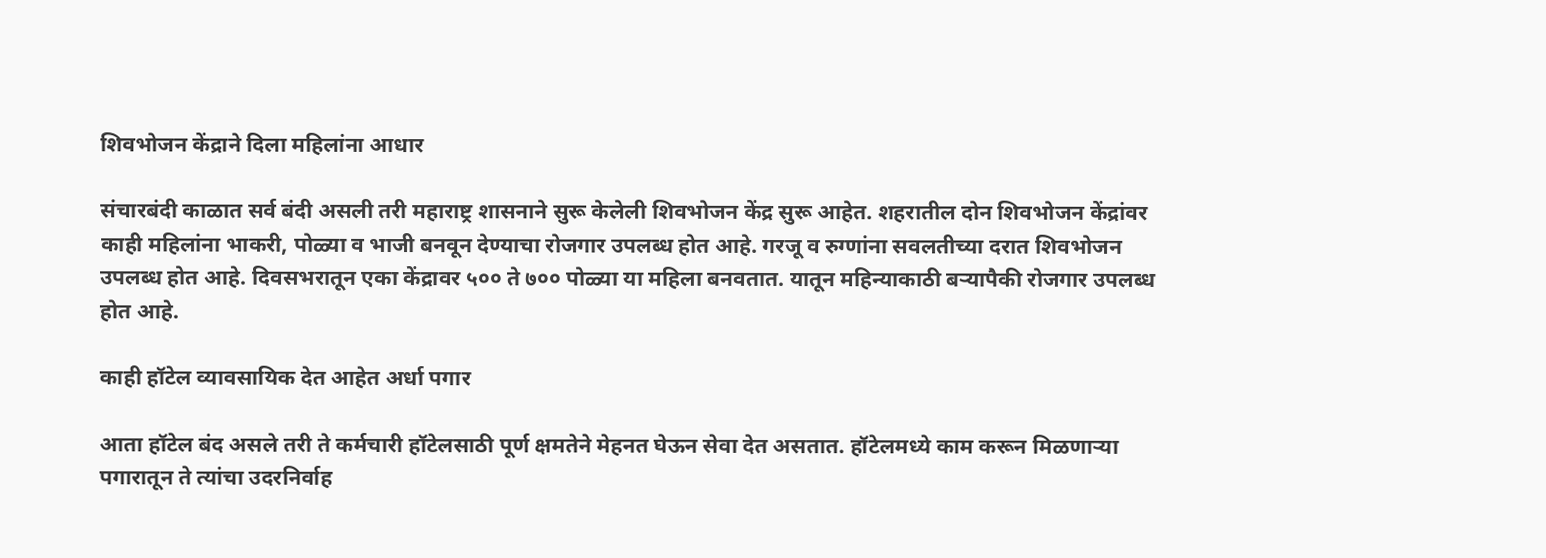शिवभोजन केंद्राने दिला महिलांना आधार

संचारबंदी काळात सर्व बंदी असली तरी महाराष्ट्र शासनाने सुरू केलेली शिवभोजन केंद्र सुरू आहेत. शहरातील दोन शिवभोजन केंद्रांवर काही महिलांना भाकरी, पोळ्या व भाजी बनवून देण्याचा रोजगार उपलब्ध होत आहे. गरजू व रुग्णांना सवलतीच्या दरात शिवभोजन उपलब्ध होत आहे. दिवसभरातून एका केंद्रावर ५०० ते ७०० पोळ्या या महिला बनवतात. यातून महिन्याकाठी बऱ्यापैकी रोजगार उपलब्ध होत आहे.

काही हॉटेल व्यावसायिक देत आहेत अर्धा पगार

आता हॉटेल बंद असले तरी ते कर्मचारी हॉटेलसाठी पूर्ण क्षमतेने मेहनत घेऊन सेवा देत असतात. हॉटेलमध्ये काम करून मिळणाऱ्या पगारातून ते त्यांचा उदरनिर्वाह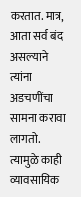करतात. मात्र, आता सर्व बंद असल्याने त्यांना अडचणींचा सामना करावा लागतो. त्यामुळे काही व्यावसायिक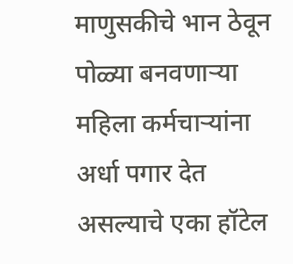माणुसकीचे भान ठेवून पोळ्या बनवणाऱ्या महिला कर्मचाऱ्यांना अर्धा पगार देत असल्याचे एका हॉटेल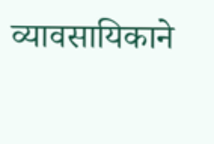व्यावसायिकाने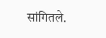सांगितले.